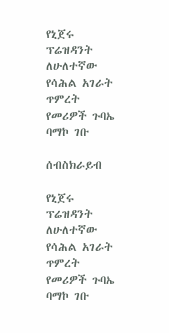የኒጀሩ ፕሬዝዳንት ለሁለተኛው የሳሕል አገራት ጥምረት የመሪዎች ጉባኤ ባማኮ ገቡ

ሰብስክራይብ

የኒጀሩ ፕሬዝዳንት ለሁለተኛው የሳሕል አገራት ጥምረት የመሪዎች ጉባኤ ባማኮ ገቡ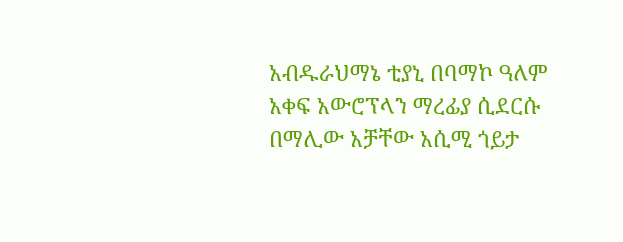አብዱራህማኔ ቲያኒ በባማኮ ዓለም አቀፍ አውሮፕላን ማረፊያ ሲደርሱ በማሊው አቻቸው አሲሚ ጎይታ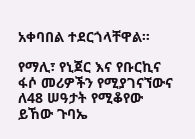አቀባበል ተደርጎላቸዋል።

የማሊ፣ የኒጀር እና የቡርኪና ፋሶ መሪዎችን የሚያገናኘውና ለ48 ሠዓታት የሚቆየው ይኸው ጉባኤ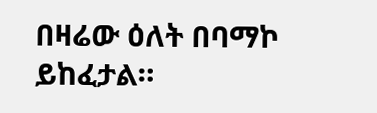በዛሬው ዕለት በባማኮ ይከፈታል።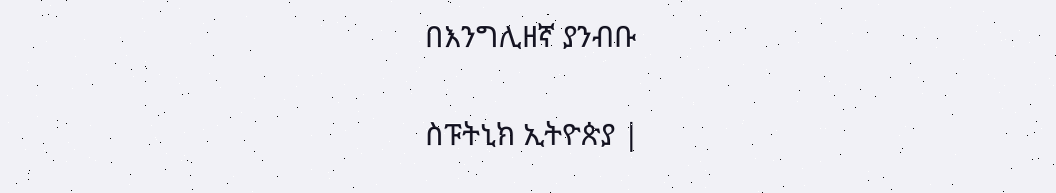በእንግሊዘኛ ያንብቡ

ስፑትኒክ ኢትዮጵያ |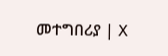መተግበሪያ | X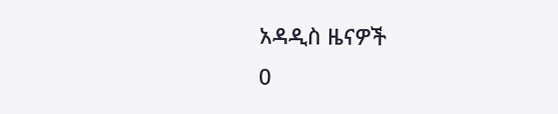አዳዲስ ዜናዎች
0